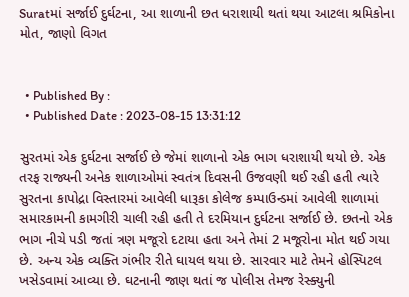Suratમાં સર્જાઈ દુર્ઘટના, આ શાળાની છત ધરાશાયી થતાં થયા આટલા શ્રમિકોના મોત, જાણો વિગત


  • Published By :
  • Published Date : 2023-08-15 13:31:12

સુરતમાં એક દુર્ઘટના સર્જાઈ છે જેમાં શાળાનો એક ભાગ ધરાશાયી થયો છે. એક તરફ રાજ્યની અનેક શાળાઓમાં સ્વતંત્ર દિવસની ઉજવણી થઈ રહી હતી ત્યારે સુરતના કાપોદ્રા વિસ્તારમાં આવેલી ધારૂકા કોલેજ કમ્પાઉન્ડમાં આવેલી શાળામાં સમારકામની કામગીરી ચાલી રહી હતી તે દરમિયાન દુર્ઘટના સર્જાઈ છે. છતનો એક ભાગ નીચે પડી જતાં ત્રણ મજૂરો દટાયા હતા અને તેમાં 2 મજૂરોના મોત થઈ ગયા છે. અન્ય એક વ્યક્તિ ગંભીર રીતે ઘાયલ થયા છે. સારવાર માટે તેમને હોસ્પિટલ ખસેડવામાં આવ્યા છે. ઘટનાની જાણ થતાં જ પોલીસ તેમજ રેસ્ક્યુની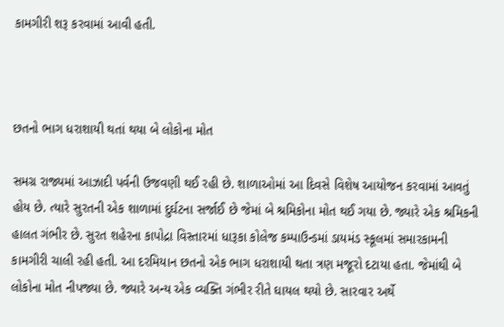કામગીરી શરૂ કરવામાં આવી હતી.



છતનો ભાગ ધરાશાયી થતાં થયા બે લોકોના મોત

સમગ્ર રાજ્યમાં આઝાદી પર્વની ઉજવણી થઈ રહી છે. શાળાઓમાં આ દિવસે વિશેષ આયોજન કરવામાં આવતું હોય છે. ત્યારે સુરતની એક શાળામાં દુર્ઘટના સર્જાઈ છે જેમાં બે શ્રમિકોના મોત થઈ ગયા છે. જ્યારે એક શ્રમિકની હાલત ગંભીર છે. સુરત શહેરના કાપોદ્રા વિસ્તારમાં ધારૂકા કોલેજ કમ્પાઉન્ડમાં ડાયમંડ સ્કૂલમાં સમારકામની કામગીરી ચાલી રહી હતી. આ દરમિયાન છતનો એક ભાગ ધરાશાયી થતા ત્રણ મજૂરો દટાયા હતા. જેમાંથી બે લોકોના મોત નીપજ્યા છે. જ્યારે અન્ય એક વ્યક્તિ ગંભીર રીતે ઘાયલ થયો છે. સારવાર અર્થે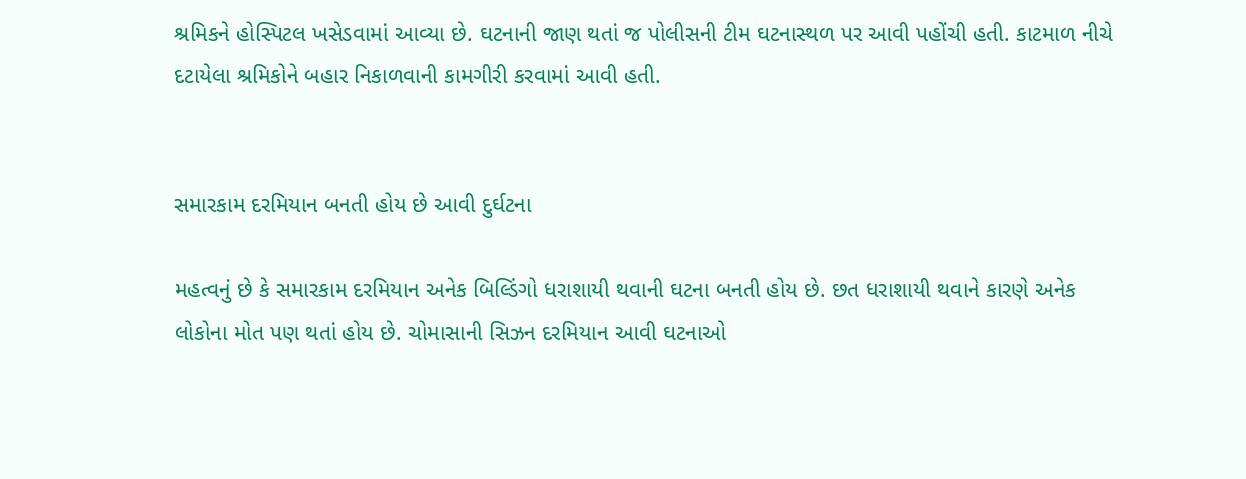શ્રમિકને હોસ્પિટલ ખસેડવામાં આવ્યા છે. ઘટનાની જાણ થતાં જ પોલીસની ટીમ ઘટનાસ્થળ પર આવી પહોંચી હતી. કાટમાળ નીચે દટાયેલા શ્રમિકોને બહાર નિકાળવાની કામગીરી કરવામાં આવી હતી.


સમારકામ દરમિયાન બનતી હોય છે આવી દુર્ઘટના

મહત્વનું છે કે સમારકામ દરમિયાન અનેક બિલ્ડિંગો ધરાશાયી થવાની ઘટના બનતી હોય છે. છત ધરાશાયી થવાને કારણે અનેક લોકોના મોત પણ થતાં હોય છે. ચોમાસાની સિઝન દરમિયાન આવી ઘટનાઓ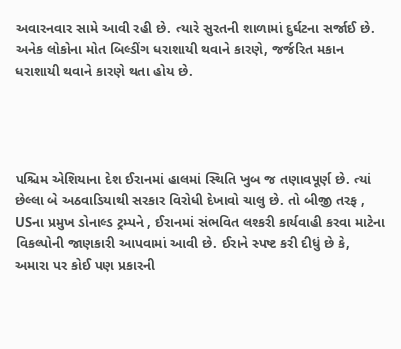અવારનવાર સામે આવી રહી છે. ત્યારે સુરતની શાળામાં દુર્ઘટના સર્જાઈ છે. અનેક લોકોના મોત બિલ્ડીંગ ધરાશાયી થવાને કારણે, જર્જરિત મકાન ધરાશાયી થવાને કારણે થતા હોય છે.




પશ્ચિમ એશિયાના દેશ ઈરાનમાં હાલમાં સ્થિતિ ખુબ જ તણાવપૂર્ણ છે. ત્યાં છેલ્લા બે અઠવાડિયાથી સરકાર વિરોધી દેખાવો ચાલુ છે. તો બીજી તરફ , USના પ્રમુખ ડોનાલ્ડ ટ્રમ્પને , ઈરાનમાં સંભવિત લશ્કરી કાર્યવાહી કરવા માટેના વિકલ્પોની જાણકારી આપવામાં આવી છે. ઈરાને સ્પષ્ટ કરી દીધું છે કે, અમારા પર કોઈ પણ પ્રકારની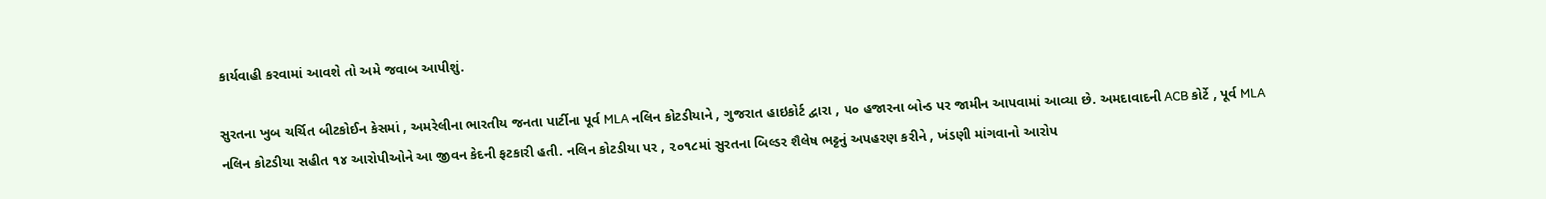કાર્યવાહી કરવામાં આવશે તો અમે જવાબ આપીશું.

સુરતના ખુબ ચર્ચિત બીટકોઈન કેસમાં , અમરેલીના ભારતીય જનતા પાર્ટીના પૂર્વ MLA નલિન કોટડીયાને , ગુજરાત હાઇકોર્ટ દ્વારા , ૫૦ હજારના બોન્ડ પર જામીન આપવામાં આવ્યા છે. અમદાવાદની ACB કોર્ટે , પૂર્વ MLA નલિન કોટડીયા સહીત ૧૪ આરોપીઓને આ જીવન કેદની ફટકારી હતી. નલિન કોટડીયા પર , ૨૦૧૮માં સુરતના બિલ્ડર શૈલેષ ભટ્ટનું અપહરણ કરીને , ખંડણી માંગવાનો આરોપ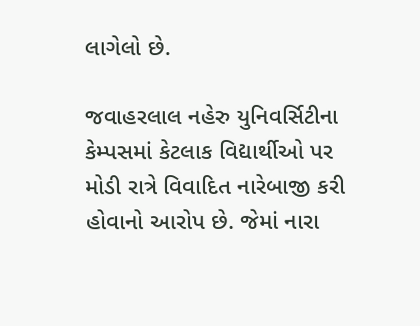લાગેલો છે.

જવાહરલાલ નહેરુ યુનિવર્સિટીના કેમ્પસમાં કેટલાક વિદ્યાર્થીઓ પર મોડી રાત્રે વિવાદિત નારેબાજી કરી હોવાનો આરોપ છે. જેમાં નારા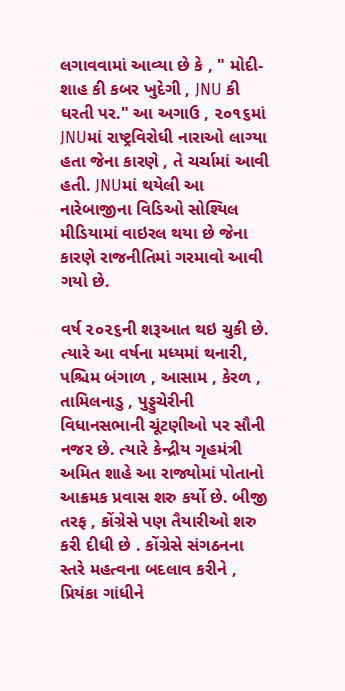લગાવવામાં આવ્યા છે કે , " મોદી-શાહ કી કબર ખુદેગી , JNU કી ધરતી પર." આ અગાઉ , ૨૦૧૬માં JNUમાં રાષ્ટ્રવિરોધી નારાઓ લાગ્યા હતા જેના કારણે , તે ચર્ચામાં આવી હતી. JNUમાં થયેલી આ નારેબાજીના વિડિઓ સોશ્યિલ મીડિયામાં વાઇરલ થયા છે જેના કારણે રાજનીતિમાં ગરમાવો આવી ગયો છે.

વર્ષ ૨૦૨૬ની શરૂઆત થઇ ચુકી છે. ત્યારે આ વર્ષના મધ્યમાં થનારી, પશ્ચિમ બંગાળ , આસામ , કેરળ , તામિલનાડુ , પુડ્ડુચેરીની વિધાનસભાની ચૂંટણીઓ પર સૌની નજર છે. ત્યારે કેન્દ્રીય ગૃહમંત્રી અમિત શાહે આ રાજ્યોમાં પોતાનો આક્રમક પ્રવાસ શરુ કર્યો છે. બીજી તરફ , કોંગ્રેસે પણ તૈયારીઓ શરુ કરી દીધી છે . કોંગ્રેસે સંગઠનના સ્તરે મહત્વના બદલાવ કરીને , પ્રિયંકા ગાંધીને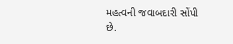મહત્વની જવાબદારી સોંપી છે.